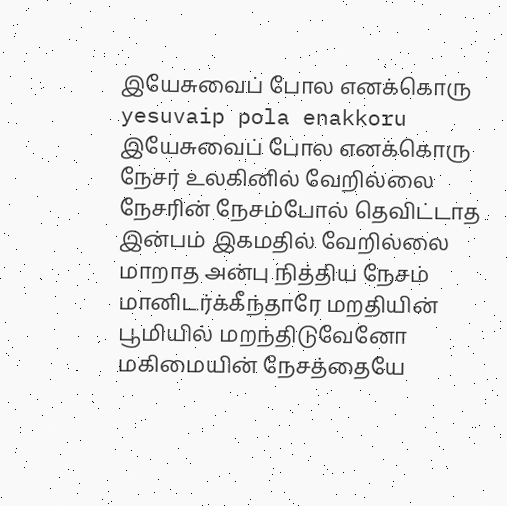இயேசுவைப் போல எனக்கொரு
yesuvaip pola enakkoru
இயேசுவைப் போல எனக்கொரு நேசர் உலகினில் வேறில்லை நேசரின் நேசம்போல் தெவிட்டாத இன்பம் இகமதில் வேறில்லை
மாறாத அன்பு நித்திய நேசம் மானிடர்க்கீந்தாரே மறதியின் பூமியில் மறந்திடுவேனோ மகிமையின் நேசத்தையே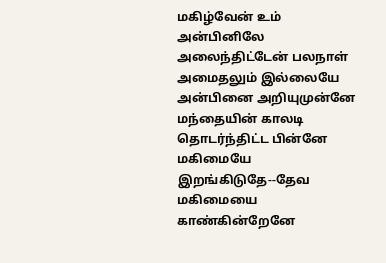மகிழ்வேன் உம் அன்பினிலே
அலைந்திட்டேன் பலநாள் அமைதலும் இல்லையே அன்பினை அறியுமுன்னே மந்தையின் காலடி தொடர்ந்திட்ட பின்னே மகிமையே இறங்கிடுதே--தேவ மகிமையை காண்கின்றேனே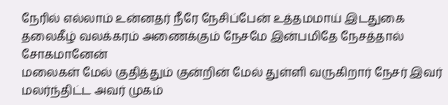நேரில் எல்லாம் உன்னதர் நீரே நேசிப்பேன் உத்தமமாய் இடதுகை தலைகீழ் வலக்கரம் அணைக்கும் நேசமே இன்பமிதே நேசத்தால் சோகமானேன்
மலைகள் மேல் குதித்தும் குன்றின் மேல் துள்ளி வருகிறார் நேசர் இவர் மலர்ந்திட்ட அவர் முகம்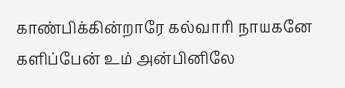காண்பிக்கின்றாரே கல்வாரி நாயகனே களிப்பேன் உம் அன்பினிலே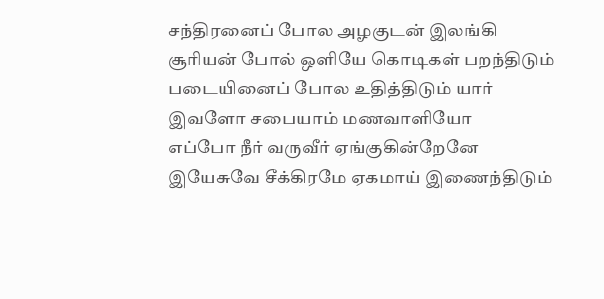சந்திரனைப் போல அழகுடன் இலங்கி சூரியன் போல் ஒளியே கொடிகள் பறந்திடும் படையினைப் போல உதித்திடும் யார் இவளோ சபையாம் மணவாளியோ
எப்போ நீர் வருவீர் ஏங்குகின்றேனே இயேசுவே சீக்கிரமே ஏகமாய் இணைந்திடும்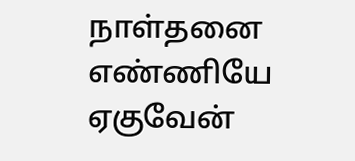நாள்தனை எண்ணியே ஏகுவேன்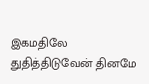இகமதிலே துதித்திடுவேன் தினமே